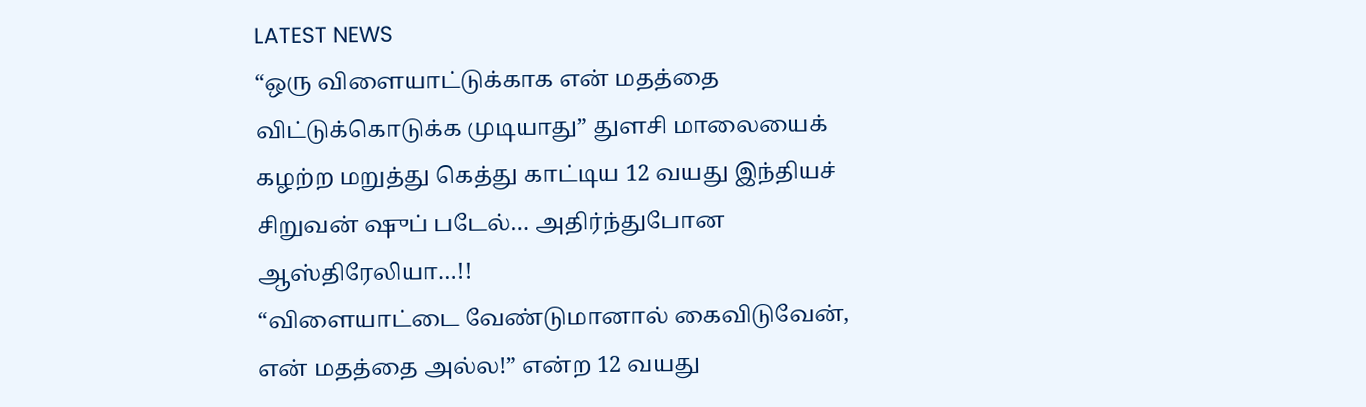LATEST NEWS
“ஒரு விளையாட்டுக்காக என் மதத்தை விட்டுக்கொடுக்க முடியாது” துளசி மாலையைக் கழற்ற மறுத்து கெத்து காட்டிய 12 வயது இந்தியச் சிறுவன் ஷுப் படேல்… அதிர்ந்துபோன ஆஸ்திரேலியா…!!
“விளையாட்டை வேண்டுமானால் கைவிடுவேன், என் மதத்தை அல்ல!” என்ற 12 வயது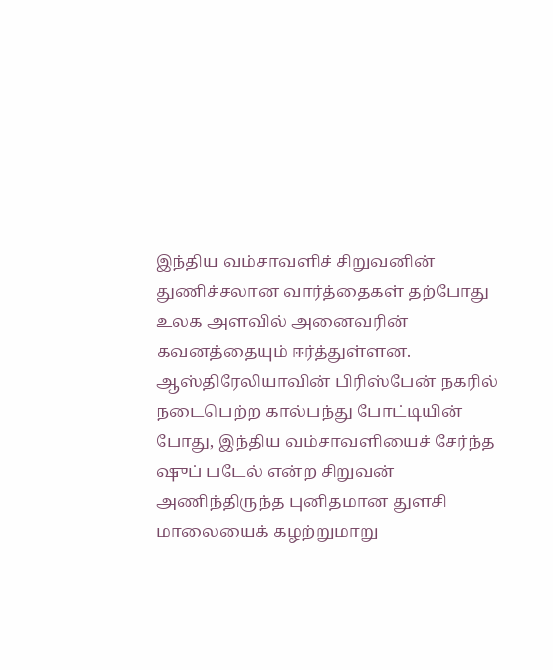இந்திய வம்சாவளிச் சிறுவனின் துணிச்சலான வார்த்தைகள் தற்போது உலக அளவில் அனைவரின் கவனத்தையும் ஈர்த்துள்ளன. ஆஸ்திரேலியாவின் பிரிஸ்பேன் நகரில் நடைபெற்ற கால்பந்து போட்டியின் போது, இந்திய வம்சாவளியைச் சேர்ந்த ஷுப் படேல் என்ற சிறுவன் அணிந்திருந்த புனிதமான துளசி மாலையைக் கழற்றுமாறு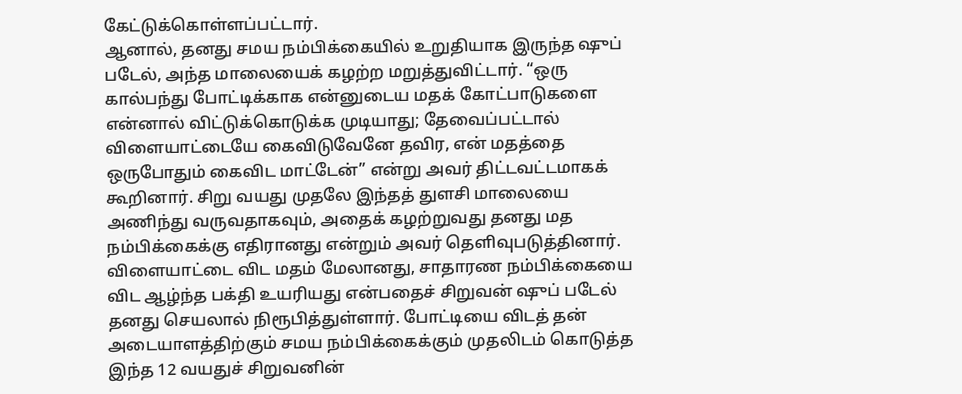கேட்டுக்கொள்ளப்பட்டார்.
ஆனால், தனது சமய நம்பிக்கையில் உறுதியாக இருந்த ஷுப் படேல், அந்த மாலையைக் கழற்ற மறுத்துவிட்டார். “ஒரு கால்பந்து போட்டிக்காக என்னுடைய மதக் கோட்பாடுகளை என்னால் விட்டுக்கொடுக்க முடியாது; தேவைப்பட்டால் விளையாட்டையே கைவிடுவேனே தவிர, என் மதத்தை ஒருபோதும் கைவிட மாட்டேன்” என்று அவர் திட்டவட்டமாகக் கூறினார். சிறு வயது முதலே இந்தத் துளசி மாலையை அணிந்து வருவதாகவும், அதைக் கழற்றுவது தனது மத நம்பிக்கைக்கு எதிரானது என்றும் அவர் தெளிவுபடுத்தினார்.
விளையாட்டை விட மதம் மேலானது, சாதாரண நம்பிக்கையை விட ஆழ்ந்த பக்தி உயரியது என்பதைச் சிறுவன் ஷுப் படேல் தனது செயலால் நிரூபித்துள்ளார். போட்டியை விடத் தன் அடையாளத்திற்கும் சமய நம்பிக்கைக்கும் முதலிடம் கொடுத்த இந்த 12 வயதுச் சிறுவனின்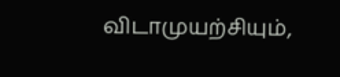விடாமுயற்சியும்,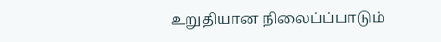உறுதியான நிலைப்ப்பாடும்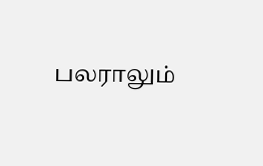பலராலும்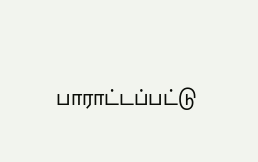பாராட்டப்பட்டு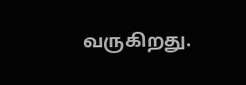வருகிறது.